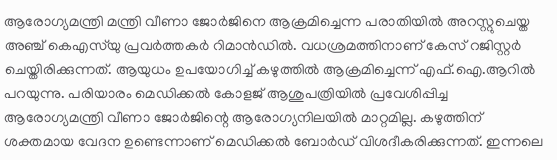ആരോഗ്യമന്ത്രി മന്ത്രി വീണാ ജോര്‍ജിനെ ആക്രമിച്ചെന്ന പരാതിയിൽ അറസ്റ്റുചെയ്ത അഞ്ച് കെഎസ്‌യു പ്രവർത്തകര്‍ റിമാന്‍ഡില്‍. വധശ്രമത്തിനാണ് കേസ് റജിസ്റ്റര്‍ ചെയ്തിരിക്കുന്നത്. ആയുധം ഉപയോഗിച്ച് കഴുത്തില്‍ ആക്രമിച്ചെന്ന് എഫ്.ഐ.ആറില്‍ പറയുന്നു. പരിയാരം മെഡിക്കല്‍ കോളജ് ആശുപത്രിയില്‍ പ്രവേശിപ്പിച്ച ആരോഗ്യമന്ത്രി വീണാ ജോർജിന്റെ ആരോഗ്യനിലയിൽ മാറ്റമില്ല. കഴുത്തിന് ശക്തമായ വേദന ഉണ്ടെന്നാണ് മെഡിക്കൽ ബോർഡ് വിശദീകരിക്കുന്നത്. ഇന്നലെ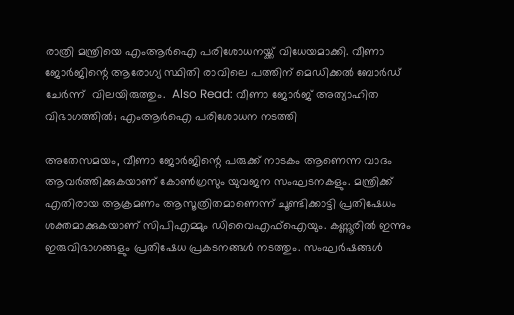രാത്രി മന്ത്രിയെ എംആർഐ പരിശോധനയ്ക്ക് വിധേയമാക്കി. വീണാ ജോര്‍ജിന്റെ ആരോഗ്യ സ്ഥിതി രാവിലെ പത്തിന് മെഡിക്കല്‍ ബോര്‍ഡ് ചേര്‍ന്ന്  വിലയിരുത്തും.  Also Read: വീണാ ജോര്‍ജ് അത്യാഹിത വിഭാഗത്തിൽ; എംആർഐ പരിശോധന നടത്തി

അതേസമയം, വീണാ ജോര്‍ജിന്റെ പരുക്ക് നാടകം ആണെന്ന വാദം ആവർത്തിക്കുകയാണ് കോൺഗ്രസും യുവജന സംഘടനകളും. മന്ത്രിക്ക് എതിരായ ആക്രമണം ആസൂത്രിതമാണെന്ന് ചൂണ്ടിക്കാട്ടി പ്രതിഷേധം ശക്തമാക്കുകയാണ് സിപിഎമ്മും ഡിവൈഎഫ്ഐയും. കണ്ണൂരിൽ ഇന്നും ഇരുവിഭാഗങ്ങളും പ്രതിഷേധ പ്രകടനങ്ങൾ നടത്തും. സംഘർഷങ്ങൾ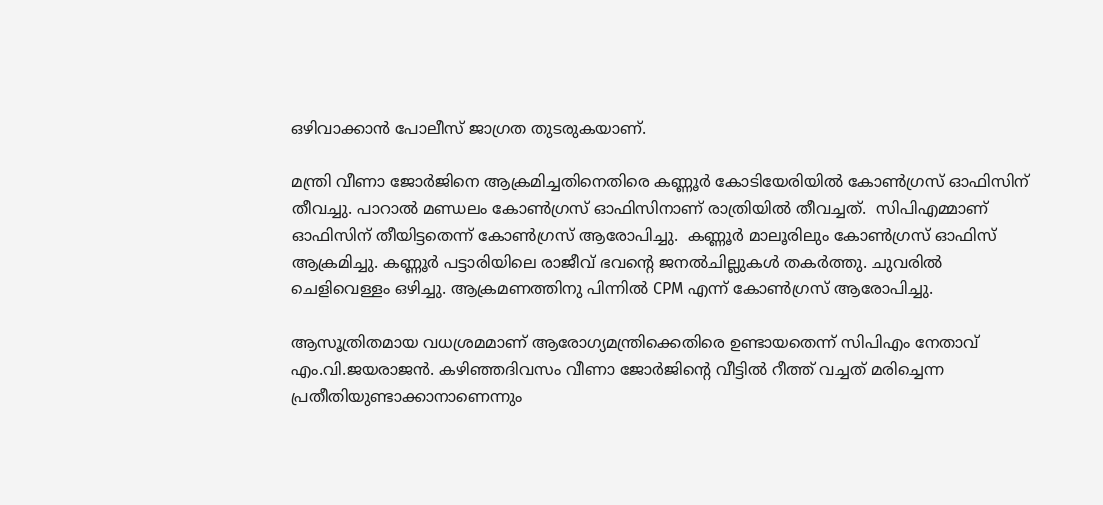ഒഴിവാക്കാൻ പോലീസ് ജാഗ്രത തുടരുകയാണ്.

മന്ത്രി വീണാ ജോർജിനെ ആക്രമിച്ചതിനെതിരെ കണ്ണൂര്‍ കോടിയേരിയില്‍ കോണ്‍ഗ്രസ് ഓഫിസിന് തീവച്ചു. പാറാല്‍ മണ്ഡലം കോണ്‍ഗ്രസ് ഓഫിസിനാണ് രാത്രിയില്‍ തീവച്ചത്.  സിപിഎമ്മാണ് ഓഫിസിന് തീയിട്ടതെന്ന് കോണ്‍ഗ്രസ് ആരോപിച്ചു.  കണ്ണൂര്‍ മാലൂരിലും കോണ്‍ഗ്രസ് ഓഫിസ് ആക്രമിച്ചു. കണ്ണൂര്‍ പട്ടാരിയിലെ രാജീവ് ഭവന്റെ ജനല്‍ചില്ലുകള്‍ തകര്‍ത്തു. ചുവരില്‍ ചെളിവെള്ളം ഒഴിച്ചു. ആക്രമണത്തിനു പിന്നില്‍ CPM എന്ന് കോണ്‍ഗ്രസ് ആരോപിച്ചു.

ആസൂത്രിതമായ വധശ്രമമാണ് ആരോഗ്യമന്ത്രിക്കെതിരെ ഉണ്ടായതെന്ന് സിപിഎം നേതാവ് എം.വി.ജയരാജന്‍. കഴിഞ്ഞദിവസം വീണാ ജോര്‍ജിന്റെ വീട്ടില്‍ റീത്ത് വച്ചത് മരിച്ചെന്ന പ്രതീതിയുണ്ടാക്കാനാണെന്നും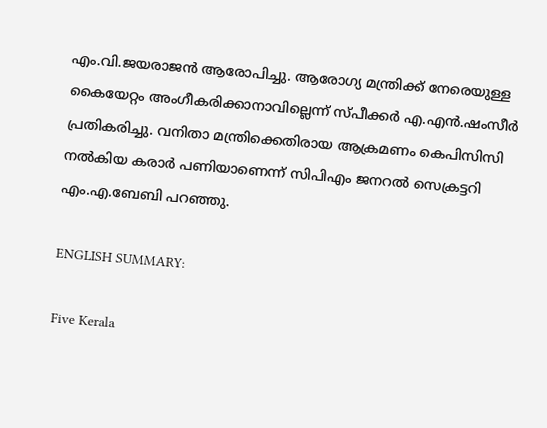എം.വി.ജയരാജന്‍ ആരോപിച്ചു. ആരോഗ്യ മന്ത്രിക്ക് നേരെയുള്ള കൈയേറ്റം അംഗീകരിക്കാനാവില്ലെന്ന് സ്പീക്കർ എ.എൻ.ഷംസീർ പ്രതികരിച്ചു. വനിതാ മന്ത്രിക്കെതിരായ ആക്രമണം കെപിസിസി നൽകിയ കരാർ പണിയാണെന്ന് സിപിഎം ജനറല്‍ സെക്രട്ടറി എം.എ.ബേബി പറഞ്ഞു.

ENGLISH SUMMARY:

Five Kerala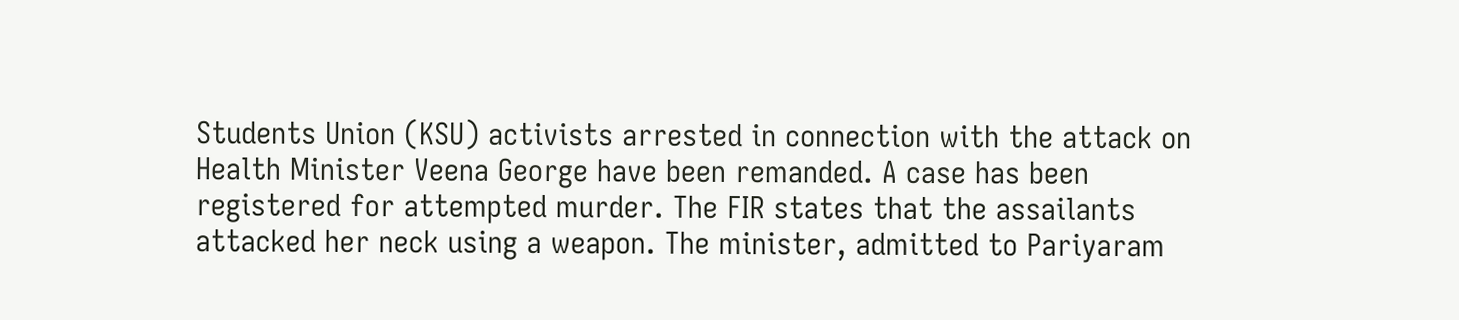Students Union (KSU) activists arrested in connection with the attack on Health Minister Veena George have been remanded. A case has been registered for attempted murder. The FIR states that the assailants attacked her neck using a weapon. The minister, admitted to Pariyaram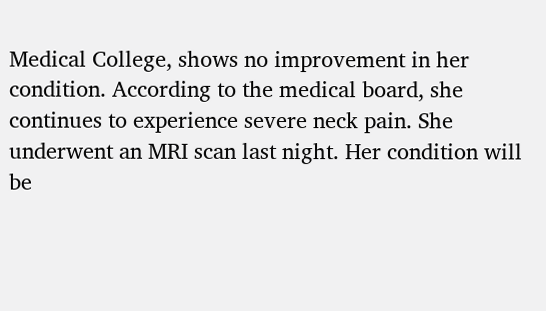Medical College, shows no improvement in her condition. According to the medical board, she continues to experience severe neck pain. She underwent an MRI scan last night. Her condition will be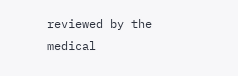reviewed by the medical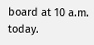board at 10 a.m. today.